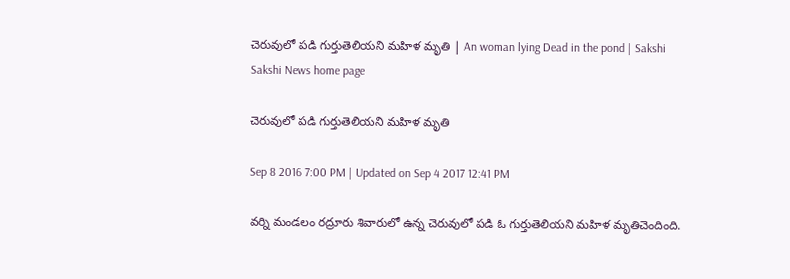చెరువులో పడి గుర్తుతెలియని మహిళ మృతి | An woman lying Dead in the pond | Sakshi
Sakshi News home page

చెరువులో పడి గుర్తుతెలియని మహిళ మృతి

Sep 8 2016 7:00 PM | Updated on Sep 4 2017 12:41 PM

వర్ని మండలం రద్రూరు శివారులో ఉన్న చెరువులో పడి ఓ గుర్తుతెలియని మహిళ మృతిచెందింది.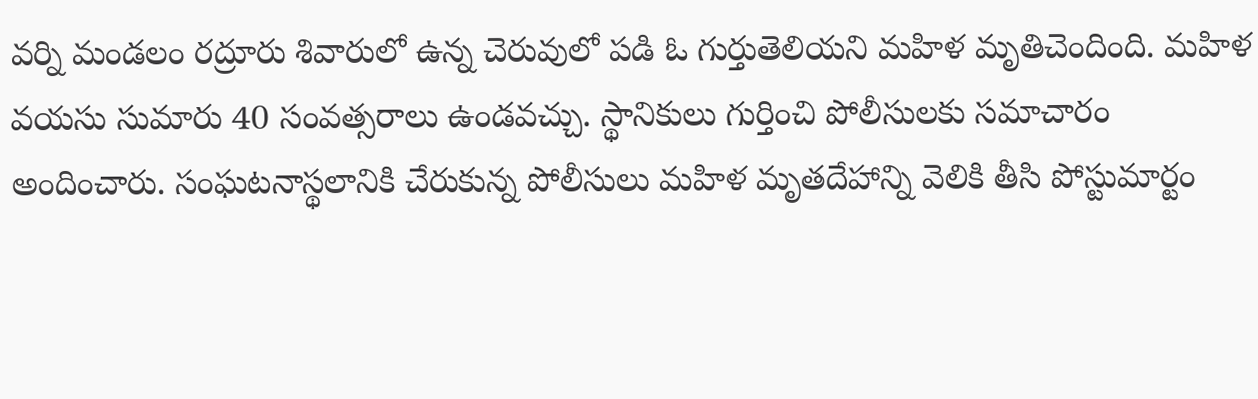వర్ని మండలం రద్రూరు శివారులో ఉన్న చెరువులో పడి ఓ గుర్తుతెలియని మహిళ మృతిచెందింది. మహిళ వయసు సుమారు 40 సంవత్సరాలు ఉండవచ్చు. స్థానికులు గుర్తించి పోలీసులకు సమాచారం అందించారు. సంఘటనాస్థలానికి చేరుకున్న పోలీసులు మహిళ మృతదేహాన్ని వెలికి తీసి పోస్టుమార్టం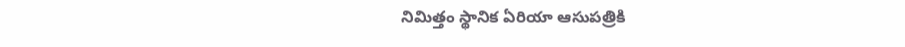నిమిత్తం స్థానిక ఏరియా ఆసుపత్రికి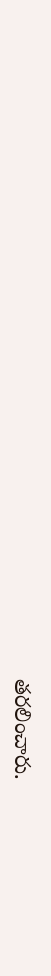తరలించారు.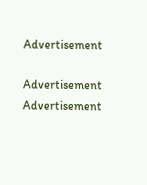Advertisement

Advertisement
Advertisement